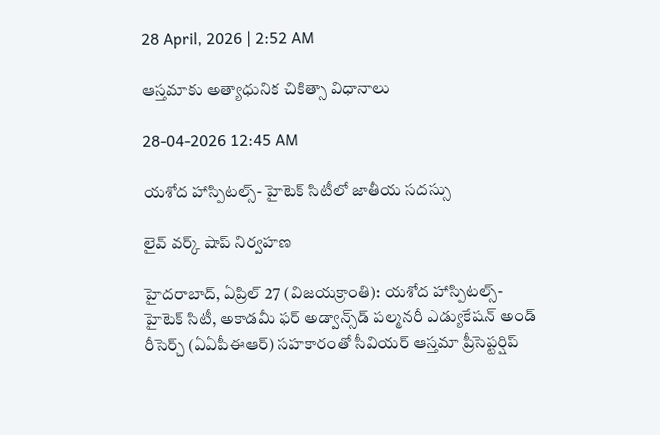28 April, 2026 | 2:52 AM

ఆస్తమాకు అత్యాధునిక చికిత్సా విధానాలు

28-04-2026 12:45 AM

యశోద హాస్పిటల్స్- హైటెక్ సిటీలో జాతీయ సదస్సు

లైవ్ వర్క్ షాప్ నిర్వహణ

హైదరాబాద్, ఏప్రిల్ 27 (విజయక్రాంతి): యశోద హాస్పిటల్స్- హైటెక్ సిటీ, అకాడమీ ఫర్ అడ్వాన్స్‌డ్ పల్మనరీ ఎడ్యుకేషన్ అండ్ రీసెర్చ్ (ఏఏపీఈఆర్) సహకారంతో సీవియర్ ఆస్తమా ప్రీసెప్టర్షిప్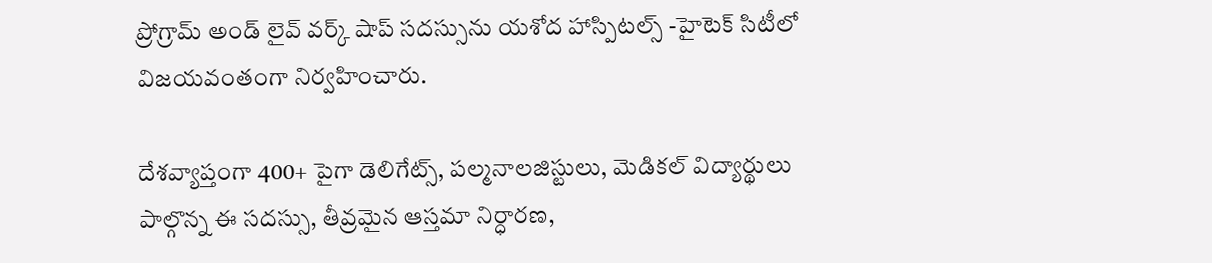ప్రోగ్రామ్ అండ్ లైవ్ వర్క్ షాప్ సదస్సును యశోద హాస్పిటల్స్ -హైటెక్ సిటీలో విజయవంతంగా నిర్వహించారు.

దేశవ్యాప్తంగా 400+ పైగా డెలిగేట్స్, పల్మనాలజిస్టులు, మెడికల్ విద్యార్థులు పాల్గొన్న ఈ సదస్సు, తీవ్రమైన ఆస్తమా నిర్ధారణ,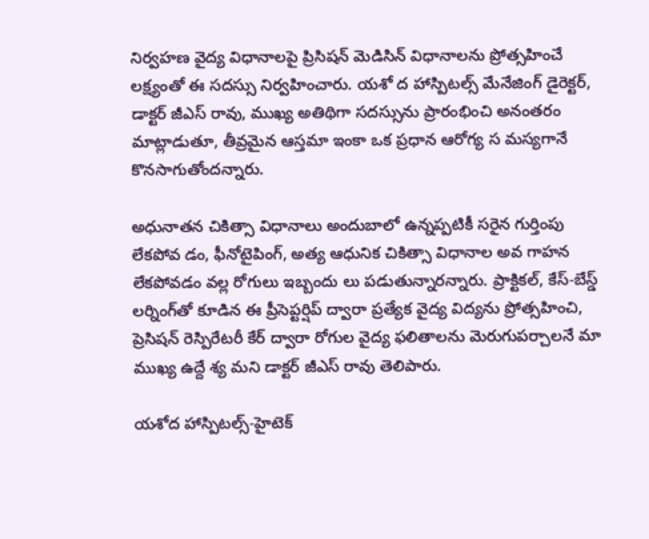నిర్వహణ వైద్య విధానాలపై ప్రిసిషన్ మెడిసిన్ విధానాలను ప్రోత్సహించే లక్ష్యంతో ఈ సదస్సు నిర్వహించారు. యశో ద హాస్పిటల్స్ మేనేజింగ్ డైరెక్టర్, డాక్టర్ జీఎస్ రావు, ముఖ్య అతిథిగా సదస్సును ప్రారంభించి అనంతరం మాట్లాడుతూ, తీవ్రమైన ఆస్తమా ఇంకా ఒక ప్రధాన ఆరోగ్య స మస్యగానే కొనసాగుతోందన్నారు.

అధునాతన చికిత్సా విధానాలు అందుబాలో ఉన్నప్పటికీ సరైన గుర్తింపు లేకపోవ డం, ఫీనోటైపింగ్, అత్య ఆధునిక చికిత్సా విధానాల అవ గాహన లేకపోవడం వల్ల రోగులు ఇబ్బందు లు పడుతున్నారన్నారు. ప్రాక్టికల్, కేస్-బేస్డ్ లర్నింగ్‌తో కూడిన ఈ ప్రీసెప్టర్షిప్ ద్వారా ప్రత్యేక వైద్య విద్యను ప్రోత్సహించి, ప్రెసిషన్ రెస్పిరేటరీ కేర్ ద్వారా రోగుల వైద్య ఫలితాలను మెరుగుపర్చాలనే మా ముఖ్య ఉద్దే శ్య మని డాక్టర్ జీఎస్ రావు తెలిపారు.

యశోద హాస్పిటల్స్-హైటెక్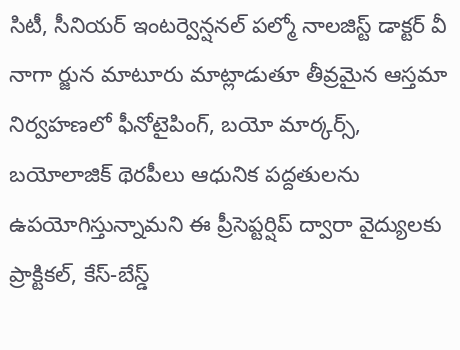సిటీ, సీనియర్ ఇంటర్వెన్షనల్ పల్మో నాలజిస్ట్ డాక్టర్ వీ నాగా ర్జున మాటూరు మాట్లాడుతూ తీవ్రమైన ఆస్తమా నిర్వహణలో ఫీనోటైపింగ్, బయో మార్కర్స్, బయోలాజిక్ థెరపీలు ఆధునిక పద్దతులను ఉపయోగిస్తున్నామని ఈ ప్రీసెప్టర్షిప్ ద్వారా వైద్యులకు ప్రాక్టికల్, కేస్-బేస్డ్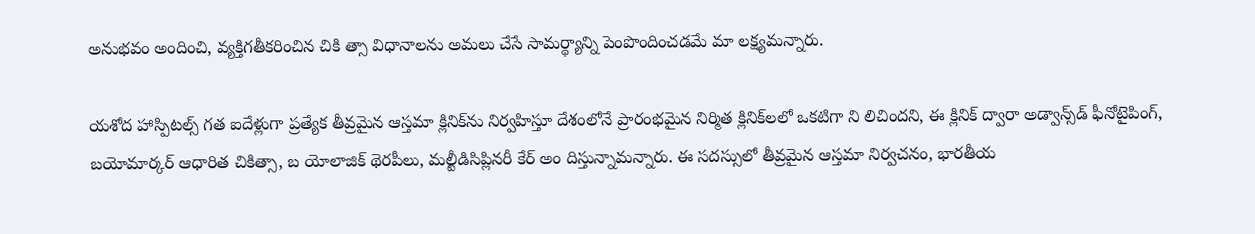అనుభవం అందించి, వ్యక్తిగతీకరించిన చికి త్సా విధానాలను అమలు చేసే సామర్థ్యాన్ని పెంపొందించడమే మా లక్ష్యమన్నారు.

యశోద హాస్పిటల్స్ గత ఐదేళ్లుగా ప్రత్యేక తీవ్రమైన ఆస్తమా క్లినిక్‌ను నిర్వహిస్తూ దేశంలోనే ప్రారంభమైన నిర్మిత క్లినిక్‌లలో ఒకటిగా ని లిచిందని, ఈ క్లినిక్ ద్వారా అడ్వాన్స్‌డ్ ఫీనోటైపింగ్, బయోమార్కర్ ఆధారిత చికిత్సా, బ యోలాజిక్ థెరపీలు, మల్టీడిసిప్లినరీ కేర్ అం దిస్తున్నామన్నారు. ఈ సదస్సులో తీవ్రమైన ఆస్తమా నిర్వచనం, భారతీయ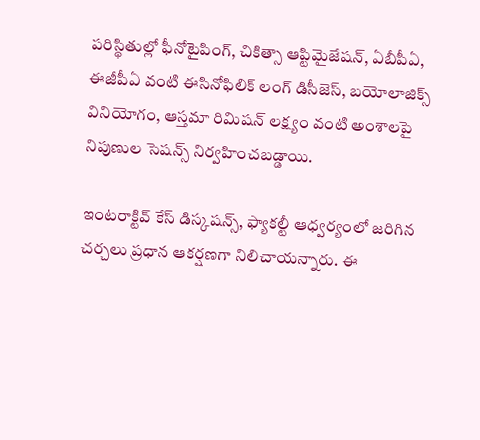పరిస్థితుల్లో ఫీనోటైపింగ్, చికిత్సా ఆప్టిమైజేషన్, ఏబీపీఏ, ఈజీపీఏ వంటి ఈసినోఫిలిక్ లంగ్ డిసీజెస్, బయోలాజిక్స్ వినియోగం, ఆస్తమా రిమిషన్ లక్ష్యం వంటి అంశాలపై నిపుణుల సెషన్స్ నిర్వహించబడ్డాయి.

ఇంటరాక్టివ్ కేస్ డిస్కషన్స్, ఫ్యాకల్టీ ఆధ్వర్యంలో జరిగిన చర్చలు ప్రధాన ఆకర్షణగా నిలిచాయన్నారు. ఈ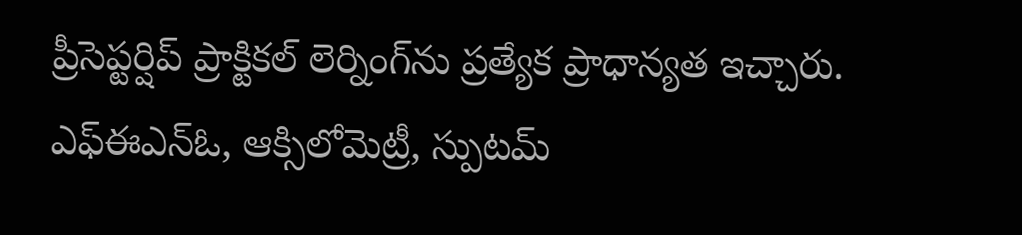ప్రీసెప్టర్షిప్ ప్రాక్టికల్ లెర్నింగ్‌ను ప్రత్యేక ప్రాధాన్యత ఇచ్చారు. ఎఫ్‌ఈఎన్‌ఓ, ఆక్సిలోమెట్రీ, స్పుటమ్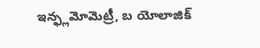ఇన్ఫ్లమోమెట్రీ, బ యోలాజిక్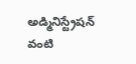అడ్మినిస్ట్రేషన్ వంటి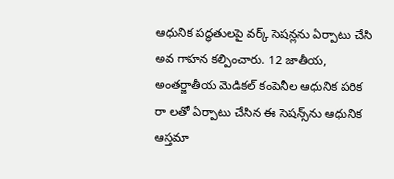ఆధునిక పద్ధతులపై వర్క్ సెషన్లను ఏర్పాటు చేసి అవ గాహన కల్పించారు. 12 జాతీయ, అంతర్జాతీయ మెడికల్ కంపెనీల ఆధునిక పరిక రా లతో ఏర్పాటు చేసిన ఈ సెషన్స్‌ను ఆధునిక ఆస్తమా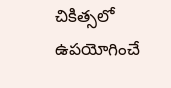చికిత్సలో ఉపయోగించే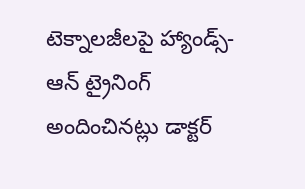టెక్నాలజీలపై హ్యాండ్స్-ఆన్ ట్రైనింగ్ అందించినట్లు డాక్టర్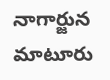నాగార్జున మాటూరు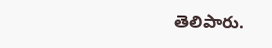తెలిపారు.